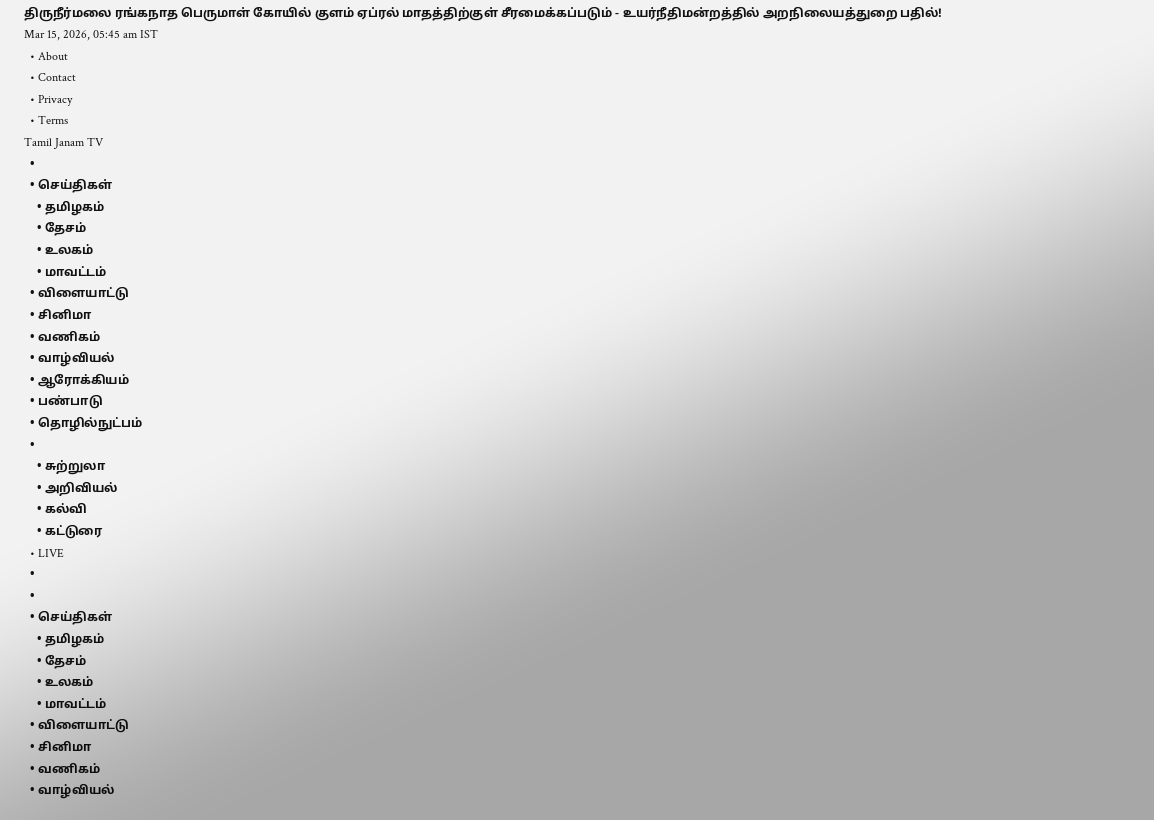திருநீர்மலை ரங்கநாத பெருமாள் கோயில் குளம் ஏப்ரல் மாதத்திற்குள் சீரமைக்கப்படும் - உயர்நீதிமன்றத்தில் அறநிலையத்துறை பதில்!
Mar 15, 2026, 05:45 am IST
  • About
  • Contact
  • Privacy
  • Terms
Tamil Janam TV
  •
  • செய்திகள்
    • தமிழகம்
    • தேசம்
    • உலகம்
    • மாவட்டம்
  • விளையாட்டு
  • சினிமா
  • வணிகம்
  • வாழ்வியல்
  • ஆரோக்கியம்
  • பண்பாடு
  • தொழில்நுட்பம்
  •
    • சுற்றுலா
    • அறிவியல்
    • கல்வி
    • கட்டுரை
  • LIVE
  •
  •
  • செய்திகள்
    • தமிழகம்
    • தேசம்
    • உலகம்
    • மாவட்டம்
  • விளையாட்டு
  • சினிமா
  • வணிகம்
  • வாழ்வியல்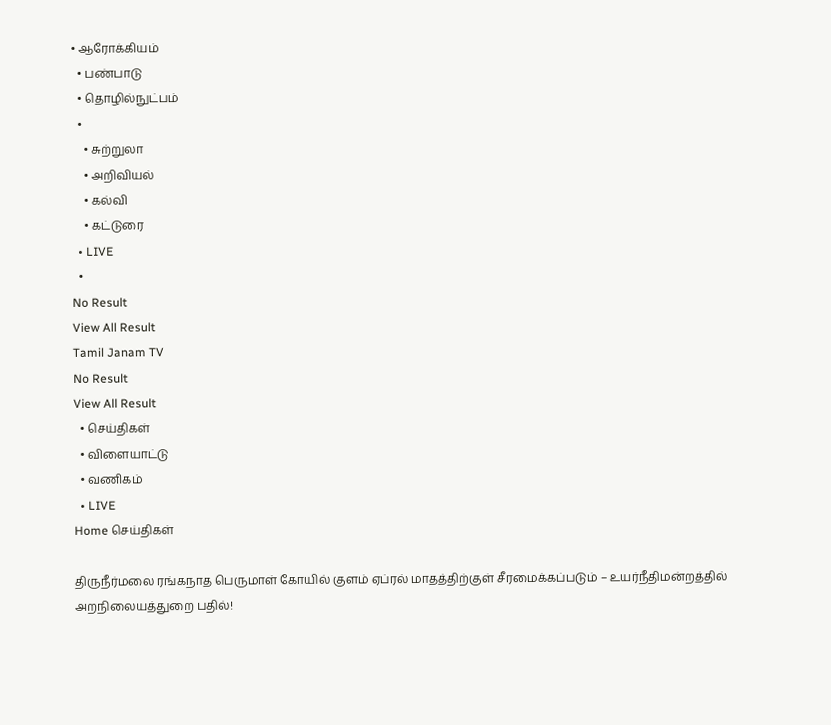• ஆரோக்கியம்
  • பண்பாடு
  • தொழில்நுட்பம்
  •
    • சுற்றுலா
    • அறிவியல்
    • கல்வி
    • கட்டுரை
  • LIVE
  •
No Result
View All Result
Tamil Janam TV
No Result
View All Result
  • செய்திகள்
  • விளையாட்டு
  • வணிகம்
  • LIVE
Home செய்திகள்

திருநீர்மலை ரங்கநாத பெருமாள் கோயில் குளம் ஏப்ரல் மாதத்திற்குள் சீரமைக்கப்படும் – உயர்நீதிமன்றத்தில் அறநிலையத்துறை பதில்!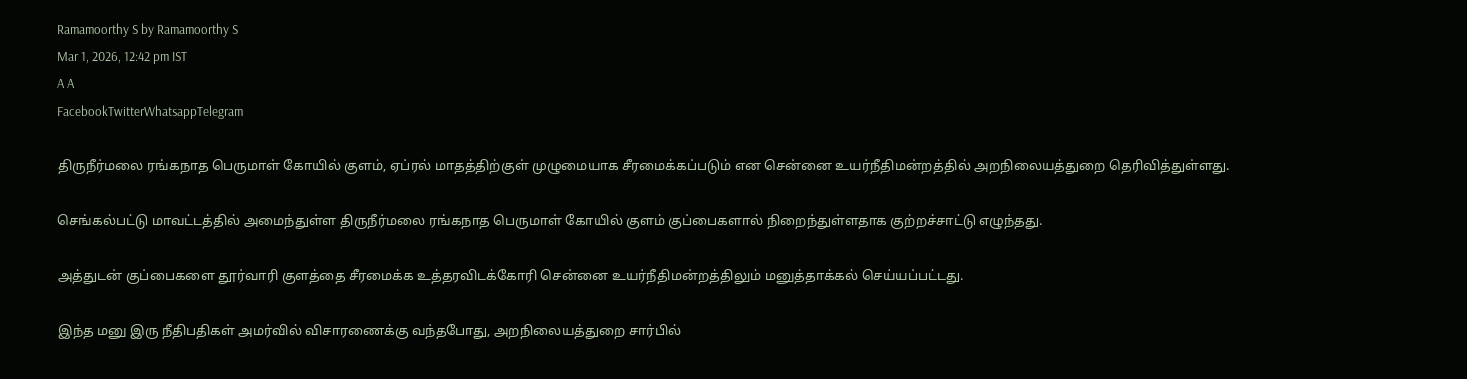Ramamoorthy S by Ramamoorthy S
Mar 1, 2026, 12:42 pm IST
A A
FacebookTwitterWhatsappTelegram

திருநீர்மலை ரங்கநாத பெருமாள் கோயில் குளம், ஏப்ரல் மாதத்திற்குள் முழுமையாக சீரமைக்கப்படும் என சென்னை உயர்நீதிமன்றத்தில் அறநிலையத்துறை தெரிவித்துள்ளது.

செங்கல்பட்டு மாவட்டத்தில் அமைந்துள்ள திருநீர்மலை ரங்கநாத பெருமாள் கோயில் குளம் குப்பைகளால் நிறைந்துள்ளதாக குற்றச்சாட்டு எழுந்தது.

அத்துடன் குப்பைகளை தூர்வாரி குளத்தை சீரமைக்க உத்தரவிடக்கோரி சென்னை உயர்நீதிமன்றத்திலும் மனுத்தாக்கல் செய்யப்பட்டது.

இந்த மனு இரு நீதிபதிகள் அமர்வில் விசாரணைக்கு வந்தபோது, அறநிலையத்துறை சார்பில்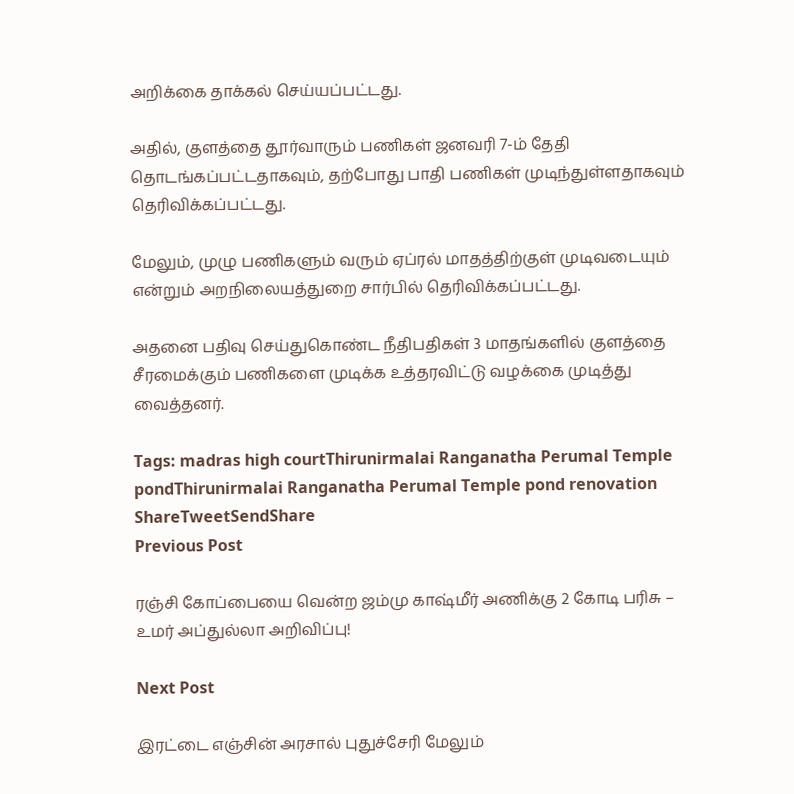அறிக்கை தாக்கல் செய்யப்பட்டது.

அதில், குளத்தை தூர்வாரும் பணிகள் ஜனவரி 7-ம் தேதி தொடங்கப்பட்டதாகவும், தற்போது பாதி பணிகள் முடிந்துள்ளதாகவும் தெரிவிக்கப்பட்டது.

மேலும், முழு பணிகளும் வரும் ஏப்ரல் மாதத்திற்குள் முடிவடையும் என்றும் அறநிலையத்துறை சார்பில் தெரிவிக்கப்பட்டது.

அதனை பதிவு செய்துகொண்ட நீதிபதிகள் 3 மாதங்களில் குளத்தை சீரமைக்கும் பணிகளை முடிக்க உத்தரவிட்டு வழக்கை முடித்து வைத்தனர்.

Tags: madras high courtThirunirmalai Ranganatha Perumal Temple pondThirunirmalai Ranganatha Perumal Temple pond renovation
ShareTweetSendShare
Previous Post

ரஞ்சி கோப்பையை வென்ற ஜம்மு காஷ்மீர் அணிக்கு 2 கோடி பரிசு – உமர் அப்துல்லா அறிவிப்பு!

Next Post

இரட்டை எஞ்சின் அரசால் புதுச்சேரி மேலும்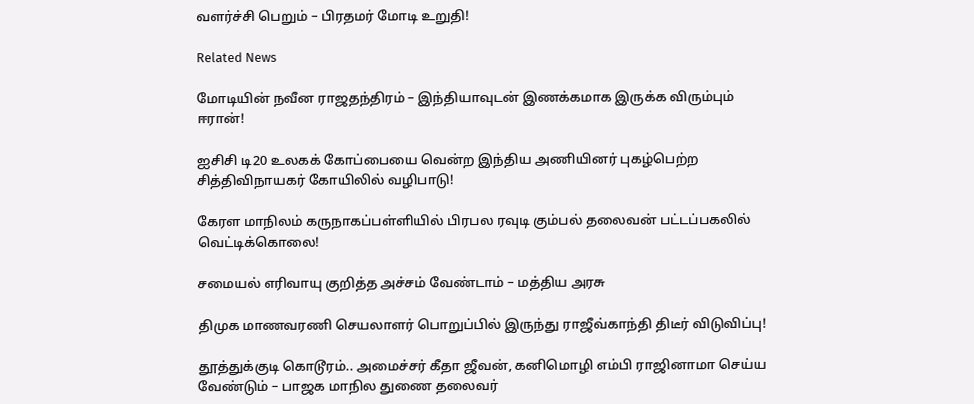வளர்ச்சி பெறும் – பிரதமர் மோடி உறுதி!

Related News

மோடியின் நவீன ராஜதந்திரம் – இந்தியாவுடன் இணக்கமாக இருக்க விரும்பும் ஈரான்!

ஐசிசி டி20 உலகக் கோப்பையை வென்ற இந்திய அணியினர் புகழ்பெற்ற சித்திவிநாயகர் கோயிலில் வழிபாடு!

கேரள மாநிலம் கருநாகப்பள்ளியில் பிரபல ரவுடி கும்பல் தலைவன் பட்டப்பகலில் வெட்டிக்கொலை!

சமையல் எரிவாயு குறித்த அச்சம் வேண்டாம் – மத்திய அரசு

திமுக மாணவரணி செயலாளர் பொறுப்பில் இருந்து ராஜீவ்காந்தி திடீர் விடுவிப்பு!

தூத்துக்குடி கொடூரம்.. அமைச்சர் கீதா ஜீவன், கனிமொழி எம்பி ராஜினாமா செய்ய வேண்டும் – பாஜக மாநில துணை தலைவர்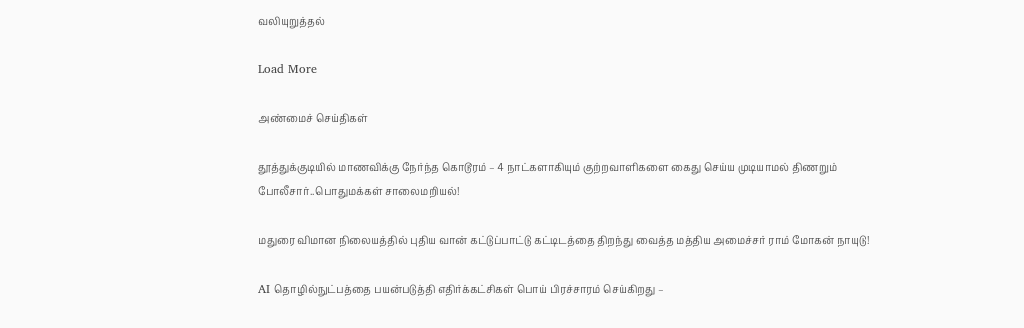வலியுறுத்தல்

Load More

அண்மைச் செய்திகள்

தூத்துக்குடியில் மாணவிக்கு நேர்ந்த கொடூரம் – 4 நாட்களாகியும் குற்றவாளிகளை கைது செய்ய முடியாமல் திணறும் போலீசார்..பொதுமக்கள் சாலைமறியல்!

மதுரை விமான நிலையத்தில் புதிய வான் கட்டுப்பாட்டு கட்டிடத்தை திறந்து வைத்த மத்திய அமைச்சர் ராம் மோகன் நாயுடு!

AI தொழில்நுட்பத்தை பயன்படுத்தி எதிர்க்கட்சிகள் பொய் பிரச்சாரம் செய்கிறது –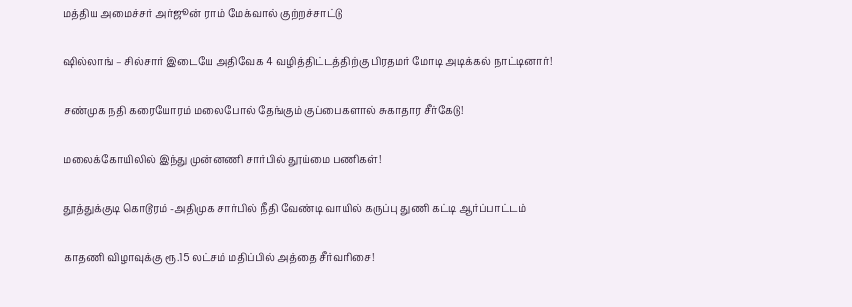மத்திய அமைச்சர் அர்ஜூன் ராம் மேக்வால் குற்றச்சாட்டு

ஷில்லாங் – சில்சார் இடையே அதிவேக 4 வழித்திட்டத்திற்கு பிரதமர் மோடி அடிக்கல் நாட்டினார்!

சண்முக நதி கரையோரம் மலைபோல் தேங்கும் குப்பைகளால் சுகாதார சீர்கேடு!

மலைக்கோயிலில் இந்து முன்னணி சார்பில் தூய்மை பணிகள்!

தூத்துக்குடி கொடூரம் -அதிமுக சார்பில் நீதி வேண்டி வாயில் கருப்பு துணி கட்டி ஆர்ப்பாட்டம்

காதணி விழாவுக்கு ரூ.15 லட்சம் மதிப்பில் அத்தை சீர்வரிசை!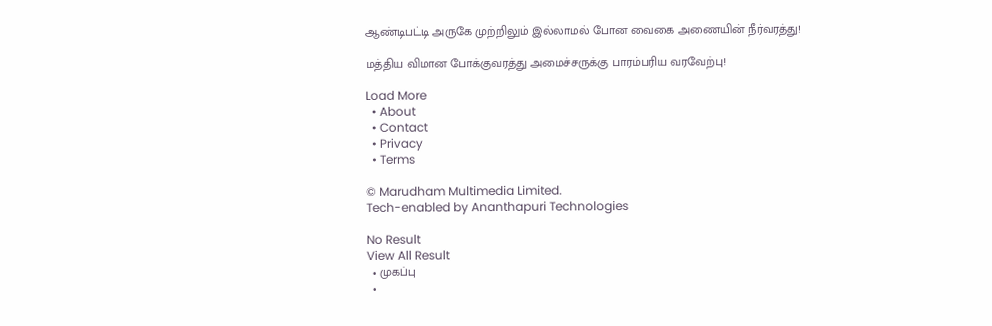ஆண்டிபட்டி அருகே முற்றிலும் இல்லாமல் போன வைகை அணையின் நீர்வரத்து!

மத்திய விமான போக்குவரத்து அமைச்சருக்கு பாரம்பரிய வரவேற்பு!

Load More
  • About
  • Contact
  • Privacy
  • Terms

© Marudham Multimedia Limited.
Tech-enabled by Ananthapuri Technologies

No Result
View All Result
  • முகப்பு
  •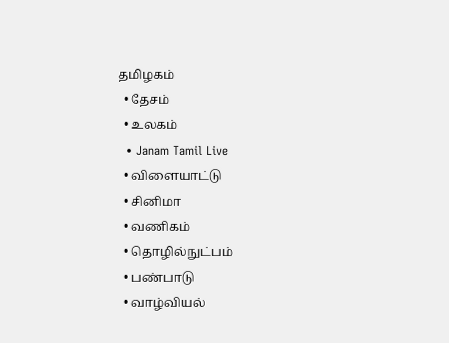தமிழகம்
  • தேசம்
  • உலகம்
  • Janam Tamil Live
  • விளையாட்டு
  • சினிமா
  • வணிகம்
  • தொழில்நுட்பம்
  • பண்பாடு
  • வாழ்வியல்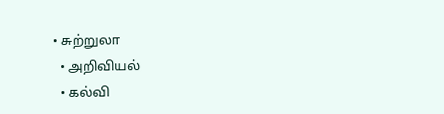• சுற்றுலா
  • அறிவியல்
  • கல்வி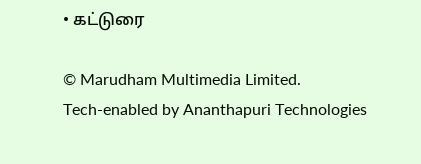• கட்டுரை

© Marudham Multimedia Limited.
Tech-enabled by Ananthapuri Technologies